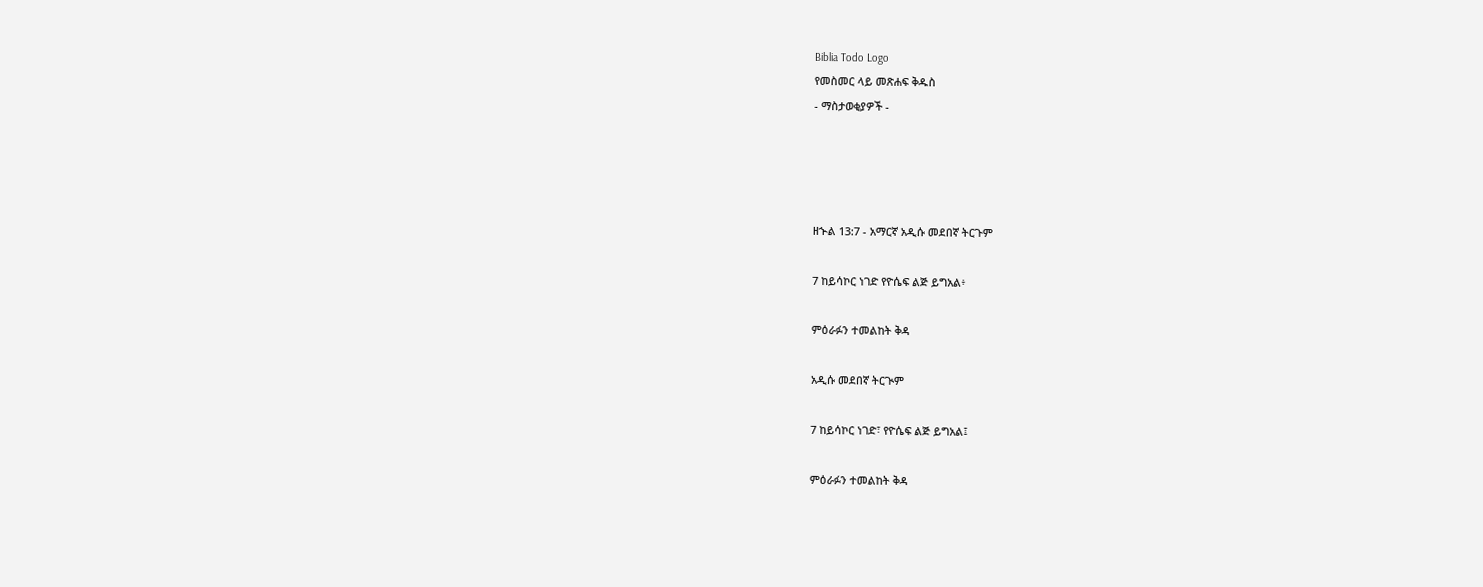Biblia Todo Logo
የመስመር ላይ መጽሐፍ ቅዱስ
- ማስታወቂያዎች -




ዘኍል 13:7 - አማርኛ አዲሱ መደበኛ ትርጉም

7 ከይሳኮር ነገድ የዮሴፍ ልጅ ይግአል፥

ምዕራፉን ተመልከት ቅዳ

አዲሱ መደበኛ ትርጒም

7 ከይሳኮር ነገድ፣ የዮሴፍ ልጅ ይግአል፤

ምዕራፉን ተመልከት ቅዳ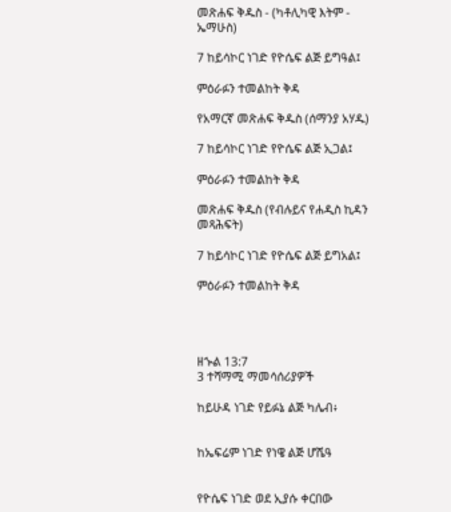መጽሐፍ ቅዱስ - (ካቶሊካዊ እትም - ኤማሁስ)

7 ከይሳኮር ነገድ የዮሴፍ ልጅ ይግዓል፤

ምዕራፉን ተመልከት ቅዳ

የአማርኛ መጽሐፍ ቅዱስ (ሰማንያ አሃዱ)

7 ከይሳኮር ነገድ የዮሴፍ ልጅ ኢጋል፤

ምዕራፉን ተመልከት ቅዳ

መጽሐፍ ቅዱስ (የብሉይና የሐዲስ ኪዳን መጻሕፍት)

7 ከይሳኮር ነገድ የዮሴፍ ልጅ ይግአል፤

ምዕራፉን ተመልከት ቅዳ




ዘኍል 13:7
3 ተሻማሚ ማመሳሰሪያዎች

ከይሁዳ ነገድ የይፉኔ ልጅ ካሌብ፥


ከኤፍሬም ነገድ የነዌ ልጅ ሆሼዓ


የዮሴፍ ነገድ ወደ ኢያሱ ቀርበው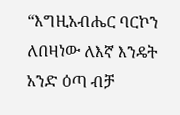“እግዚአብሔር ባርኮን ለበዛነው ለእኛ እንዴት አንድ ዕጣ ብቻ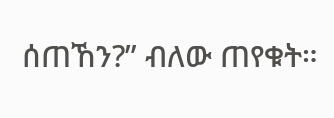ሰጠኸን?” ብለው ጠየቁት።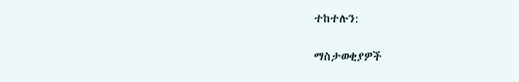ተከተሉን:

ማስታወቂያዎች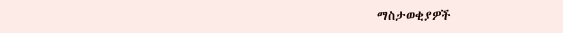ማስታወቂያዎች